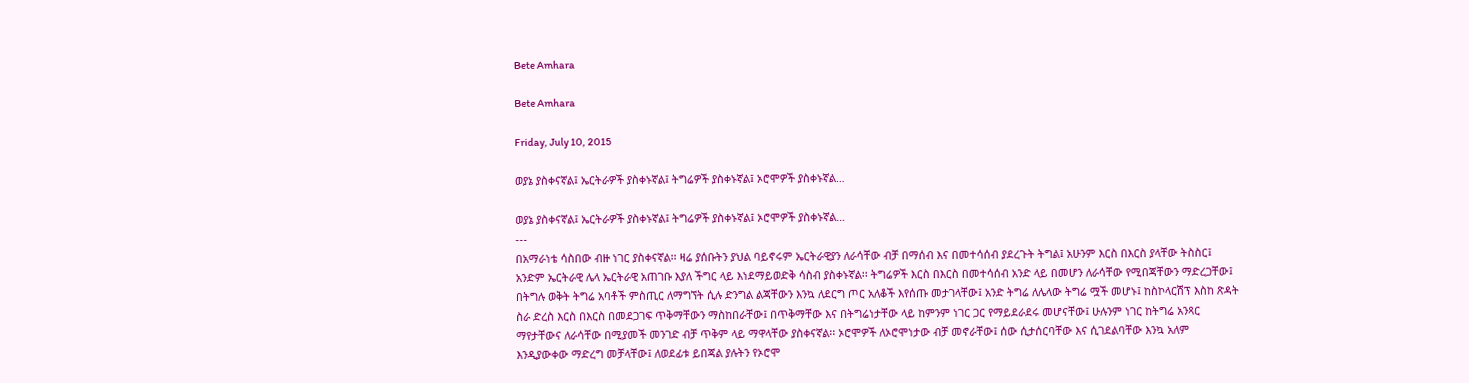Bete Amhara

Bete Amhara

Friday, July 10, 2015

ወያኔ ያስቀናኛል፤ ኤርትራዎች ያስቀኑኛል፤ ትግሬዎች ያስቀኑኛል፤ ኦሮሞዎች ያስቀኑኛል…

ወያኔ ያስቀናኛል፤ ኤርትራዎች ያስቀኑኛል፤ ትግሬዎች ያስቀኑኛል፤ ኦሮሞዎች ያስቀኑኛል…
---
በአማራነቴ ሳስበው ብዙ ነገር ያስቀናኛል፡፡ ዛሬ ያሰቡትን ያህል ባይኖሩም ኤርትራዊያን ለራሳቸው ብቻ በማሰብ እና በመተሳሰብ ያደረጉት ትግል፤ አሁንም እርስ በእርስ ያላቸው ትስስር፤ አንድም ኤርትራዊ ሌላ ኤርትራዊ አጠገቡ እያለ ችግር ላይ እነደማይወድቅ ሳስብ ያስቀኑኛል፡፡ ትግሬዎች እርስ በእርስ በመተሳሰብ አንድ ላይ በመሆን ለራሳቸው የሚበጃቸውን ማድረጋቸው፤ በትግሉ ወቅት ትግሬ አባቶች ምስጢር ለማግኘት ሲሉ ድንግል ልጃቸውን እንኳ ለደርግ ጦር አለቆች እየሰጡ መታገላቸው፤ አንድ ትግሬ ለሌላው ትግሬ ሟች መሆኑ፤ ከስኮላርሽፕ እስከ ጽዳት ስራ ድረስ እርስ በእርስ በመደጋገፍ ጥቅማቸውን ማስከበራቸው፤ በጥቅማቸው እና በትግሬነታቸው ላይ ከምንም ነገር ጋር የማይደራደሩ መሆናቸው፤ ሁሉንም ነገር ከትግሬ አንጻር ማየታቸውና ለራሳቸው በሚያመች መንገድ ብቻ ጥቅም ላይ ማዋላቸው ያስቀናኛል፡፡ ኦሮሞዎች ለኦሮሞነታው ብቻ መኖራቸው፤ ሰው ሲታሰርባቸው እና ሲገደልባቸው እንኳ አለም እንዲያውቀው ማድረግ መቻላቸው፤ ለወደፊቱ ይበጃል ያሉትን የኦሮሞ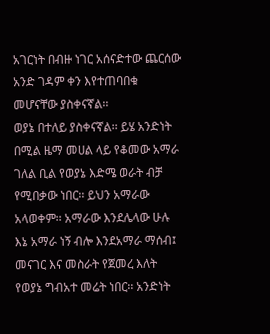አገርነት በብዙ ነገር አሰናድተው ጨርሰው አንድ ገዳም ቀን እየተጠባበቁ መሆናቸው ያስቀናኛል፡፡
ወያኔ በተለይ ያስቀናኛል፡፡ ይሄ አንድነት በሚል ዜማ መሀል ላይ የቆመው አማራ ገለል ቢል የወያኔ እድሜ ወራት ብቻ የሚበቃው ነበር፡፡ ይህን አማራው አላወቀም፡፡ አማራው እንደሌላው ሁሉ እኔ አማራ ነኝ ብሎ እንደአማራ ማሰብ፤ መናገር እና መስራት የጀመረ እለት የወያኔ ግብአተ መሬት ነበር፡፡ አንድነት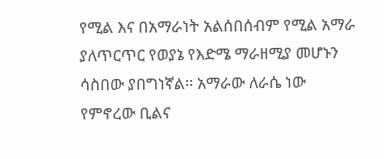የሚል እና በአማራነት አልሰበሰብም የሚል አማራ ያለጥርጥር የወያኔ የእድሜ ማራዘሚያ መሆኑን ሳስበው ያበግነኛል፡፡ አማራው ለራሴ ነው የምኖረው ቢልና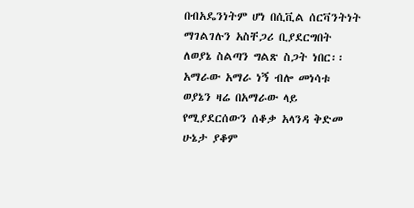በብአዴንነትም ሆነ በሲቪል ሰርቫንትነት ማገልገሉን አስቸጋሪ ቢያደርግበት ለወያኔ ስልጣን ግልጽ ስጋት ነበር፡፡ አማራው አማራ ነኝ ብሎ መነሳቱ ወያኔን ዛሬ በአማራው ላይ የሚያደርሰውን ሰቆቃ አላንዳ ቅድመ ሁኔታ ያቆም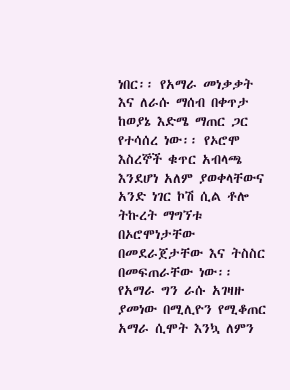ነበር፡፡ የአማራ መነቃቃት እና ለራሱ ማሰብ በቀጥታ ከወያኔ እድሜ ማጠር ጋር የተሳሰረ ነው፡፡ የኦሮሞ እስረኞች ቁጥር አብላጫ እንደሆነ አለም ያወቀላቸውና አንድ ነገር ኮሽ ሲል ቶሎ ትኩረት ማግኘቱ በኦሮሞነታቸው በመደራጀታቸው እና ትስስር በመፍጠራቸው ነው፡፡ የአማራ ግን ራሱ አገዛዙ ያመነው በሚሊዮን የሚቆጠር አማራ ሲሞት እንኳ ለምን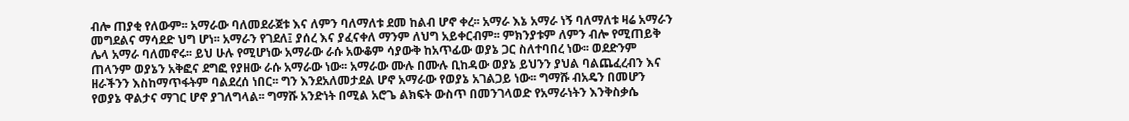ብሎ ጠያቂ የለውም፡፡ አማራው ባለመደራጀቱ እና ለምን ባለማለቱ ደመ ከልብ ሆኖ ቀረ፡፡ አማራ እኔ አማራ ነኝ ባለማለቱ ዛሬ አማራን መግደልና ማሳደድ ህግ ሆነ፡፡ አማራን የገደለ፤ ያሰረ እና ያፈናቀለ ማንም ለህግ አይቀርብም፡፡ ምክንያቱም ለምን ብሎ የሚጠይቅ ሌላ አማራ ባለመኖሩ፡፡ ይህ ሁሉ የሚሆነው አማራው ራሱ አውቆም ሳያውቅ ከአጥፊው ወያኔ ጋር ስለተባበረ ነው፡፡ ወደድንም ጠላንም ወያኔን አቅፎና ደግፎ የያዘው ራሱ አማራው ነው፡፡ አማራው ሙሉ በሙሉ ቢከዳው ወያኔ ይህንን ያህል ባልጨፈረብን እና ዘራችንን እስከማጥፋትም ባልደረሰ ነበር፡፡ ግን እንደአለመታደል ሆኖ አማራው የወያኔ አገልጋይ ነው፡፡ ግማሹ ብአዴን በመሆን የወያኔ ዋልታና ማገር ሆኖ ያገለግላል፡፡ ግማሹ አንድነት በሚል አሮጌ ልክፍት ውስጥ በመንገላወድ የአማራነትን እንቅስቃሴ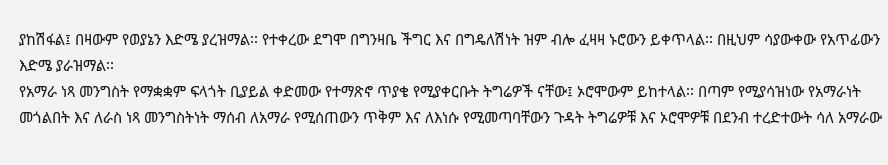ያከሽፋል፤ በዛውም የወያኔን እድሜ ያረዝማል፡፡ የተቀረው ደግሞ በግንዛቤ ችግር እና በግዴለሽነት ዝም ብሎ ፈዛዛ ኑሮውን ይቀጥላል፡፡ በዚህም ሳያውቀው የአጥፊውን እድሜ ያራዝማል፡፡
የአማራ ነጻ መንግስት የማቋቋም ፍላጎት ቢያይል ቀድመው የተማጽኖ ጥያቄ የሚያቀርቡት ትግሬዎች ናቸው፤ ኦሮሞውም ይከተላል፡፡ በጣም የሚያሳዝነው የአማራነት መጎልበት እና ለራስ ነጻ መንግስትነት ማሰብ ለአማራ የሚሰጠውን ጥቅም እና ለእነሱ የሚመጣባቸውን ጉዳት ትግሬዎቹ እና ኦሮሞዎቹ በደንብ ተረድተውት ሳለ አማራው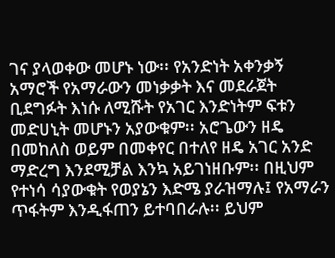ገና ያላወቀው መሆኑ ነው፡፡ የአንድነት አቀንቃኝ አማሮች የአማራውን መነቃቃት እና መደራጀት ቢደግፉት እነሱ ለሚሹት የአገር እንድነትም ፍቱን መድሀኒት መሆኑን አያውቁም፡፡ አሮጌውን ዘዴ በመከለስ ወይም በመቀየር በተለየ ዘዴ አገር አንድ ማድረግ እንደሚቻል እንኳ አይገነዘቡም፡፡ በዚህም የተነሳ ሳያውቁት የወያኔን እድሜ ያራዝማሉ፤ የአማራን ጥፋትም እንዲፋጠን ይተባበራሉ፡፡ ይህም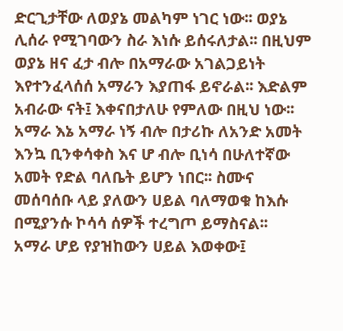ድርጊታቸው ለወያኔ መልካም ነገር ነው፡፡ ወያኔ ሊሰራ የሚገባውን ስራ እነሱ ይሰሩለታል፡፡ በዚህም ወያኔ ዘና ፈታ ብሎ በአማራው አገልጋይነት እየተንፈላሰሰ አማራን እያጠፋ ይኖራል፡፡ እድልም አብራው ናት፤ እቀናበታለሁ የምለው በዚህ ነው፡፡ አማራ እኔ አማራ ነኝ ብሎ በታሪኩ ለአንድ አመት እንኳ ቢንቀሳቀስ እና ሆ ብሎ ቢነሳ በሁለተኛው አመት የድል ባለቤት ይሆን ነበር፡፡ ስሙና መሰባሰቡ ላይ ያለውን ሀይል ባለማወቁ ከእሱ በሚያንሱ ኮሳሳ ሰዎች ተረግጦ ይማስናል፡፡
አማራ ሆይ የያዝከውን ሀይል እወቀው፤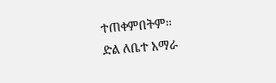ተጠቀምበትም፡፡
ድል ለቤተ አማራ